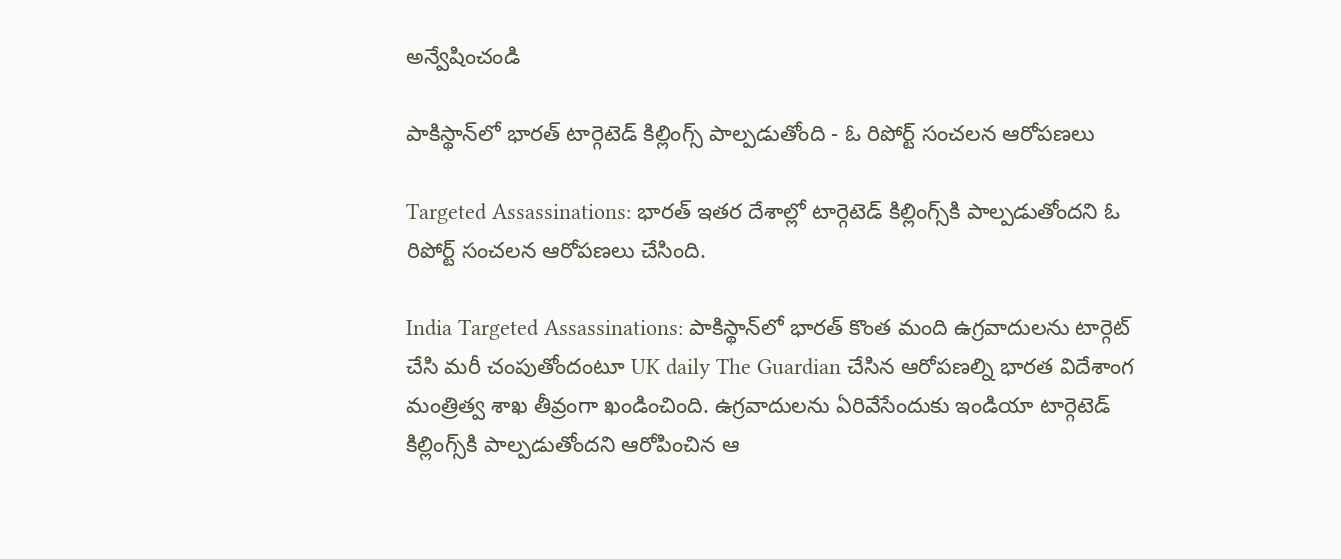అన్వేషించండి

పాకిస్థాన్‌లో భారత్‌ టార్గెటెడ్ కిల్లింగ్స్‌ పాల్పడుతోంది - ఓ రిపోర్ట్ సంచలన ఆరోపణలు

Targeted Assassinations: భారత్ ఇతర దేశాల్లో టార్గెటెడ్ కిల్లింగ్స్‌కి పాల్పడుతోందని ఓ రిపోర్ట్ సంచలన ఆరోపణలు చేసింది.

India Targeted Assassinations: పాకిస్థాన్‌లో భారత్‌ కొంత మంది ఉగ్రవాదులను టార్గెట్ చేసి మరీ చంపుతోందంటూ UK daily The Guardian చేసిన ఆరోపణల్ని భారత విదేశాంగ మంత్రిత్వ శాఖ తీవ్రంగా ఖండించింది. ఉగ్రవాదులను ఏరివేసేందుకు ఇండియా టార్గెటెడ్ కిల్లింగ్స్‌కి పాల్పడుతోందని ఆరోపించిన ఆ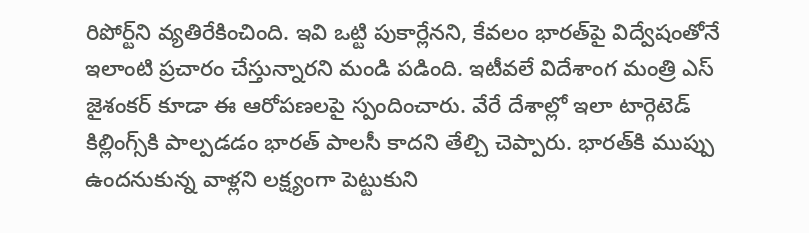రిపోర్ట్‌ని వ్యతిరేకించింది. ఇవి ఒట్టి పుకార్లేనని, కేవలం భారత్‌పై విద్వేషంతోనే ఇలాంటి ప్రచారం చేస్తున్నారని మండి పడింది. ఇటీవలే విదేశాంగ మంత్రి ఎస్ జైశంకర్ కూడా ఈ ఆరోపణలపై స్పందించారు. వేరే దేశాల్లో ఇలా టార్గెటెడ్ కిల్లింగ్స్‌కి పాల్పడడం భారత్ పాలసీ కాదని తేల్చి చెప్పారు. భారత్‌కి ముప్పు ఉందనుకున్న వాళ్లని లక్ష్యంగా పెట్టుకుని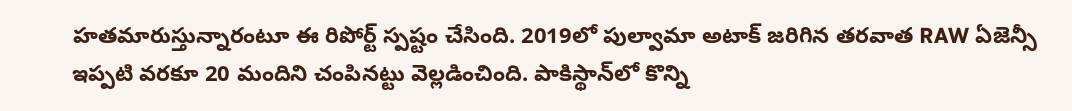హతమారుస్తున్నారంటూ ఈ రిపోర్ట్‌ స్పష్టం చేసింది. 2019లో పుల్వామా అటాక్ జరిగిన తరవాత RAW ఏజెన్సీ ఇప్పటి వరకూ 20 మందిని చంపినట్టు వెల్లడించింది. పాకిస్థాన్‌లో కొన్ని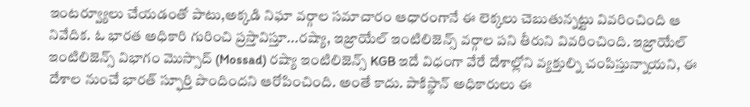ఇంటర్వ్యూలు చేయడంతో పాటు,అక్కడి నిఘా వర్గాల సమాచారం ఆధారంగానే ఈ లెక్కలు చెబుతున్నట్టు వివరించింది ఆ నివేదిక. ఓ భారత అధికారి గురించి ప్రస్తావిస్తూ...రష్యా, ఇజ్రాయేల్‌ ఇంటిలిజెన్స్‌ వర్గాల పని తీరుని వివరించింది. ఇజ్రాయేల్‌ ఇంటిలిజెన్స్ విభాగం మొస్సాద్ (Mossad) రష్యా ఇంటిలిజెన్స్ KGB ఇదే విధంగా వేరే దేశాల్లోని వ్యక్తుల్ని చంపిస్తున్నాయని, ఈ దేశాల నుంచే భారత్ స్ఫూర్తి పొందిందని ఆరోపించింది. అంతే కాదు. పాకిస్థాన్ అధికారులు ఈ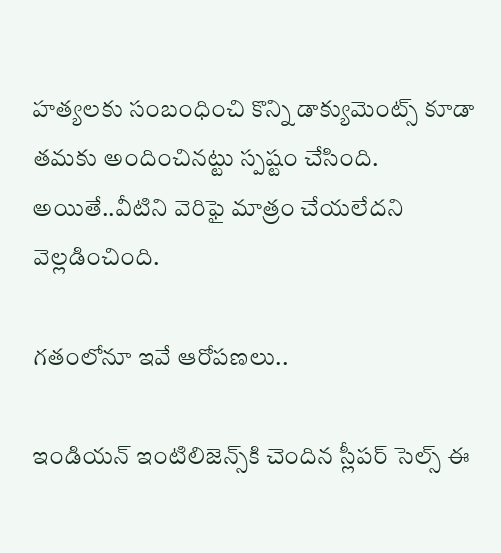హత్యలకు సంబంధించి కొన్ని డాక్యుమెంట్స్ కూడా తమకు అందించినట్టు స్పష్టం చేసింది. అయితే..వీటిని వెరిఫై మాత్రం చేయలేదని వెల్లడించింది.

గతంలోనూ ఇవే ఆరోపణలు..

ఇండియన్ ఇంటిలిజెన్స్‌కి చెందిన స్లీపర్ సెల్స్ ఈ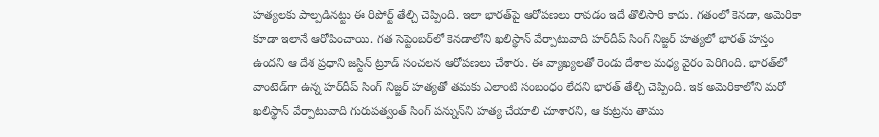హత్యలకు పాల్పడినట్టు ఈ రిపోర్ట్ తేల్చి చెప్పింది. ఇలా భారత్‌పై ఆరోపణలు రావడం ఇదే తొలిసారి కాదు. గతంలో కెనడా, అమెరికా కూడా ఇలానే ఆరోపించాయి. గత సెప్టెంబర్‌లో కెనడాలోని ఖలిస్థాన్ వేర్పాటువాది హర్‌దీప్ సింగ్ నిజ్జర్ హత్యలో భారత్ హస్తం ఉందని ఆ దేశ ప్రధాని జస్టిన్ ట్రూడ్ సంచలన ఆరోపణలు చేశారు. ఈ వ్యాఖ్యలతో రెండు దేశాల మధ్య వైరం పెరిగింది. భారత్‌లో వాంటెడ్‌గా ఉన్న హర్‌దీప్ సింగ్ నిజ్జర్ హత్యతో తమకు ఎలాంటి సంబంధం లేదని భారత్ తేల్చి చెప్పింది. ఇక అమెరికాలోని మరో ఖలిస్థాన్ వేర్పాటువాది గురుపత్వంత్ సింగ్ పన్నున్‌ని హత్య చేయాలి చూశారని, ఆ కుట్రను తాము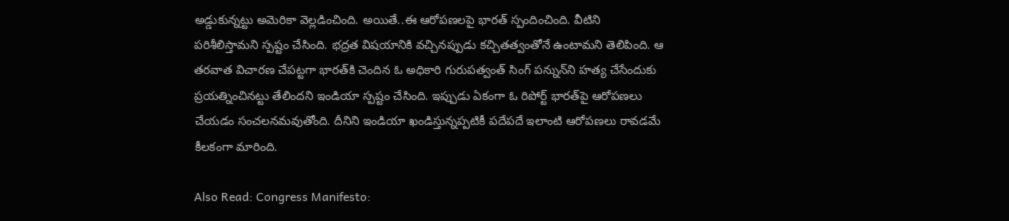అడ్డుకున్నట్టు అమెరికా వెల్లడించింది. అయితే..ఈ ఆరోపణలపై భారత్ స్పందించింది. వీటిని పరిశీలిస్తామని స్పష్టం చేసింది. భద్రత విషయానికి వచ్చినప్పుడు కచ్చితత్వంతోనే ఉంటామని తెలిపింది. ఆ తరవాత విచారణ చేపట్టగా భారత్‌కి చెందిన ఓ అధికారి గురుపత్వంత్‌ సింగ్‌ పన్నున్‌ని హత్య చేసేందుకు ప్రయత్నించినట్టు తేలిందని ఇండియా స్పష్టం చేసింది. ఇప్పుడు ఏకంగా ఓ రిపోర్ట్ భారత్‌పై ఆరోపణలు చేయడం సంచలనమవుతోంది. దీనిని ఇండియా ఖండిస్తున్నప్పటికీ పదేపదే ఇలాంటి ఆరోపణలు రావడమే కీలకంగా మారింది.

Also Read: Congress Manifesto: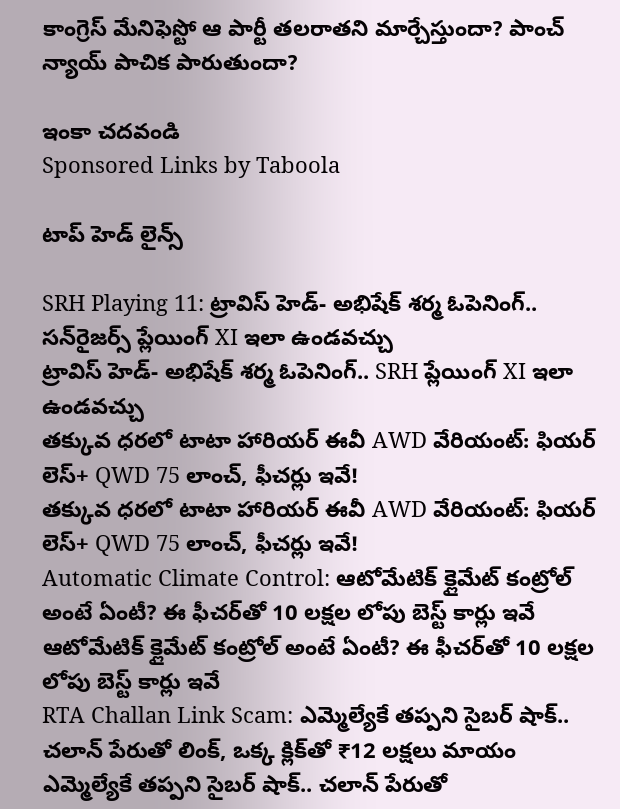కాంగ్రెస్ మేనిఫెస్టో ఆ పార్టీ తలరాతని మార్చేస్తుందా? పాంచ్ న్యాయ్‌ పాచిక పారుతుందా?

ఇంకా చదవండి
Sponsored Links by Taboola

టాప్ హెడ్ లైన్స్

SRH Playing 11: ట్రావిస్ హెడ్- అభిషేక్ శర్మ ఓపెనింగ్.. సన్‌రైజర్స్ ప్లేయింగ్ XI ఇలా ఉండవచ్చు
ట్రావిస్ హెడ్- అభిషేక్ శర్మ ఓపెనింగ్.. SRH ప్లేయింగ్ XI ఇలా ఉండవచ్చు
తక్కువ ధరలో టాటా హారియర్ ఈవీ AWD వేరియంట్: ఫియర్ లెస్+ QWD 75 లాంచ్, ఫీచర్లు ఇవే!
తక్కువ ధరలో టాటా హారియర్ ఈవీ AWD వేరియంట్: ఫియర్ లెస్+ QWD 75 లాంచ్, ఫీచర్లు ఇవే!
Automatic Climate Control: ఆటోమేటిక్ క్లైమేట్ కంట్రోల్ అంటే ఏంటీ? ఈ ఫీచర్‌‌తో 10 లక్షల లోపు బెస్ట్ కార్లు ఇవే
ఆటోమేటిక్ క్లైమేట్ కంట్రోల్ అంటే ఏంటీ? ఈ ఫీచర్‌‌తో 10 లక్షల లోపు బెస్ట్ కార్లు ఇవే
RTA Challan Link Scam: ఎమ్మెల్యేకే తప్పని సైబర్ షాక్.. చలాన్ పేరుతో లింక్, ఒక్క క్లిక్‌తో ₹12 లక్షలు మాయం
ఎమ్మెల్యేకే తప్పని సైబర్ షాక్.. చలాన్ పేరుతో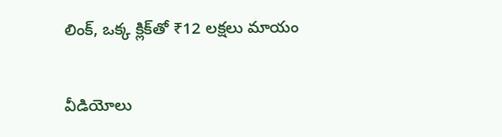లింక్, ఒక్క క్లిక్‌తో ₹12 లక్షలు మాయం

వీడియోలు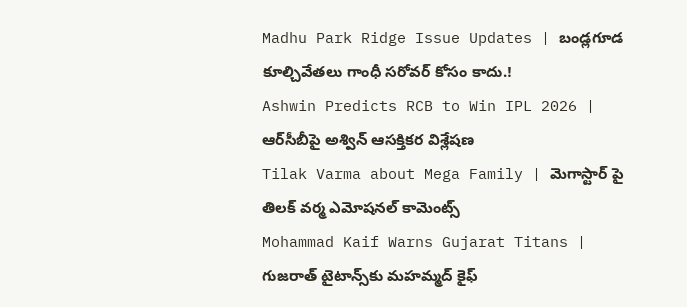Madhu Park Ridge Issue Updates | బండ్లగూడ కూల్చివేతలు గాంధీ సరోవర్ కోసం కాదు.!
Ashwin Predicts RCB to Win IPL 2026 | ఆర్‌సీబీపై అశ్విన్ ఆసక్తికర విశ్లేషణ
Tilak Varma about Mega Family | మెగాస్టార్ పై తిలక్ వర్మ ఎమోషనల్ కామెంట్స్
Mohammad Kaif Warns Gujarat Titans | గుజరాత్ టైటాన్స్‌కు మహమ్మద్ కైఫ్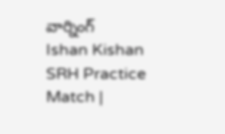వార్నింగ్
Ishan Kishan SRH Practice Match |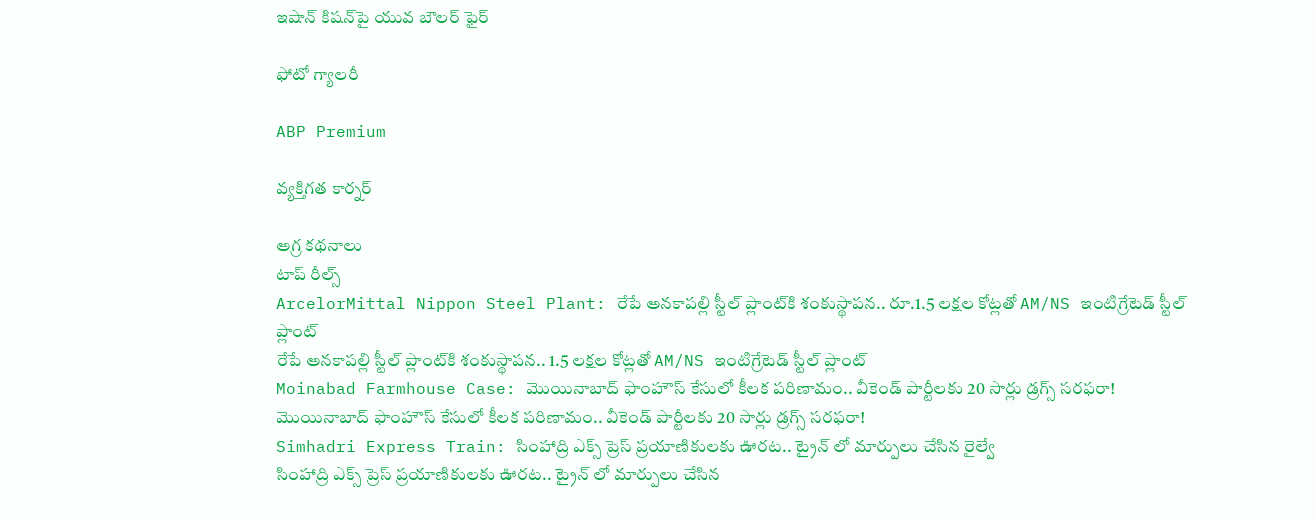ఇషాన్ కిషన్‌పై యువ బౌలర్ ఫైర్

ఫోటో గ్యాలరీ

ABP Premium

వ్యక్తిగత కార్నర్

అగ్ర కథనాలు
టాప్ రీల్స్
ArcelorMittal Nippon Steel Plant: రేపే అనకాపల్లి స్టీల్ ప్లాంట్‌కి శంకుస్థాపన.. రూ.1.5 లక్షల కోట్లతో AM/NS ఇంటిగ్రేటెడ్ స్టీల్ ప్లాంట్
రేపే అనకాపల్లి స్టీల్ ప్లాంట్‌కి శంకుస్థాపన.. 1.5 లక్షల కోట్లతో AM/NS ఇంటిగ్రేటెడ్ స్టీల్ ప్లాంట్
Moinabad Farmhouse Case: మొయినాబాద్ ఫాంహౌస్ కేసులో కీలక పరిణామం.. వీకెండ్ పార్టీలకు 20 సార్లు డ్రగ్స్ సరఫరా!
మొయినాబాద్ ఫాంహౌస్ కేసులో కీలక పరిణామం.. వీకెండ్ పార్టీలకు 20 సార్లు డ్రగ్స్ సరఫరా!
Simhadri Express Train: సింహాద్రి ఎక్స్ ప్రెస్ ప్రయాణికులకు ఊరట.. ట్రైన్ లో మార్పులు చేసిన రైల్వే
సింహాద్రి ఎక్స్ ప్రెస్ ప్రయాణికులకు ఊరట.. ట్రైన్ లో మార్పులు చేసిన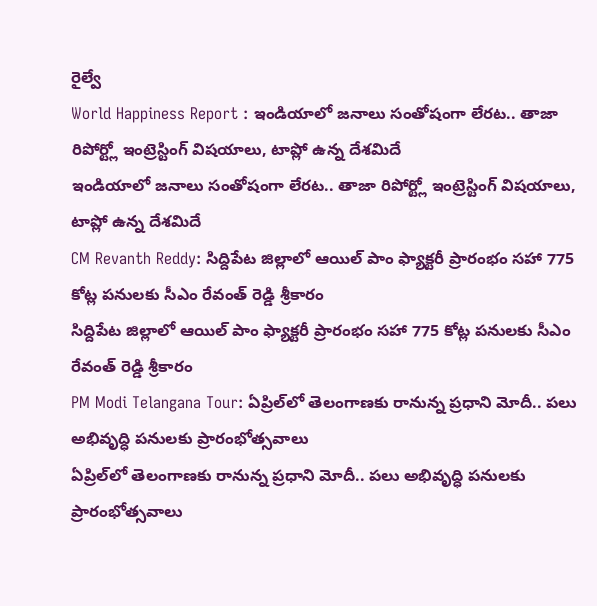రైల్వే
World Happiness Report : ఇండియాలో జనాలు సంతోషంగా లేరట.. తాజా రిపోర్ట్లో ఇంట్రెస్టింగ్ విషయాలు, టాప్లో ఉన్న దేశమిదే
ఇండియాలో జనాలు సంతోషంగా లేరట.. తాజా రిపోర్ట్లో ఇంట్రెస్టింగ్ విషయాలు, టాప్లో ఉన్న దేశమిదే
CM Revanth Reddy: సిద్దిపేట జిల్లాలో ఆయిల్ పాం ఫ్యాక్టరీ ప్రారంభం సహా 775 కోట్ల పనులకు సీఎం రేవంత్ రెడ్డి శ్రీకారం
సిద్దిపేట జిల్లాలో ఆయిల్ పాం ఫ్యాక్టరీ ప్రారంభం సహా 775 కోట్ల పనులకు సీఎం రేవంత్ రెడ్డి శ్రీకారం
PM Modi Telangana Tour: ఏప్రిల్‌లో తెలంగాణకు రానున్న ప్రధాని మోదీ.. పలు అభివృద్ధి పనులకు ప్రారంభోత్సవాలు
ఏప్రిల్‌లో తెలంగాణకు రానున్న ప్రధాని మోదీ.. పలు అభివృద్ధి పనులకు ప్రారంభోత్సవాలు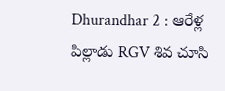Dhurandhar 2 : ఆరేళ్ల పిల్లాడు RGV శివ చూసి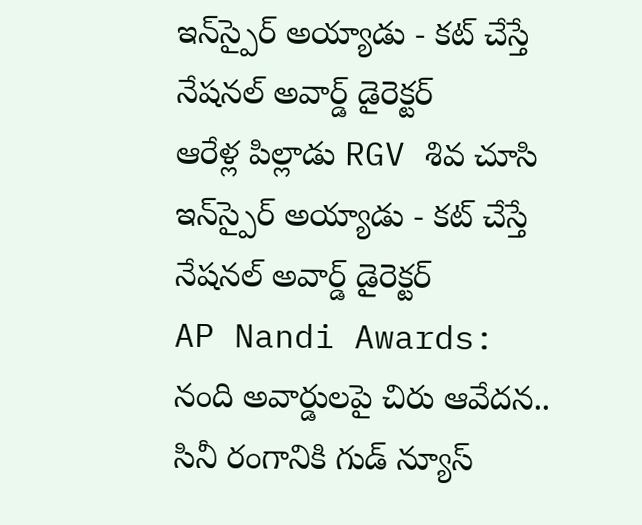ఇన్‌స్పైర్ అయ్యాడు - కట్ చేస్తే నేషనల్ అవార్డ్ డైరెక్టర్
ఆరేళ్ల పిల్లాడు RGV శివ చూసి ఇన్‌స్పైర్ అయ్యాడు - కట్ చేస్తే నేషనల్ అవార్డ్ డైరెక్టర్
AP Nandi Awards: నంది అవార్డులపై చిరు ఆవేదన.. సినీ రంగానికి గుడ్ న్యూస్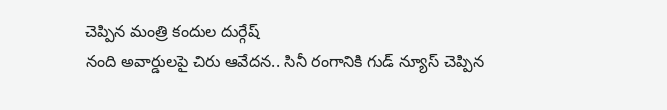చెప్పిన మంత్రి కందుల దుర్గేష్
నంది అవార్డులపై చిరు ఆవేదన.. సినీ రంగానికి గుడ్ న్యూస్ చెప్పిన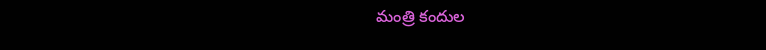మంత్రి కందుల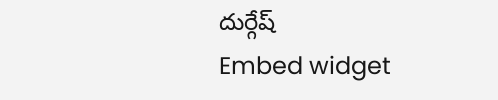దుర్గేష్
Embed widget